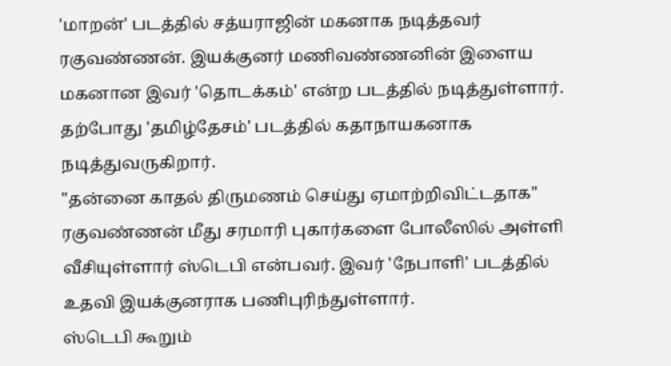'மாறன்' படத்தில் சத்யராஜின் மகனாக நடித்தவர் ரகுவண்ணன். இயக்குனர் மணிவண்ணனின் இளைய மகனான இவர் 'தொடக்கம்' என்ற படத்தில் நடித்துள்ளார். தற்போது 'தமிழ்தேசம்' படத்தில் கதாநாயகனாக நடித்துவருகிறார்.
"தன்னை காதல் திருமணம் செய்து ஏமாற்றிவிட்டதாக" ரகுவண்ணன் மீது சரமாரி புகார்களை போலீஸில் அள்ளி வீசியுள்ளார் ஸ்டெபி என்பவர். இவர் 'நேபாளி' படத்தில் உதவி இயக்குனராக பணிபுரிந்துள்ளார்.
ஸ்டெபி கூறும்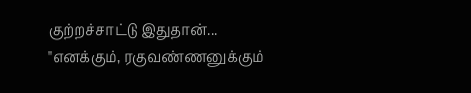குற்றச்சாட்டு இதுதான்...
"எனக்கும், ரகுவண்ணனுக்கும்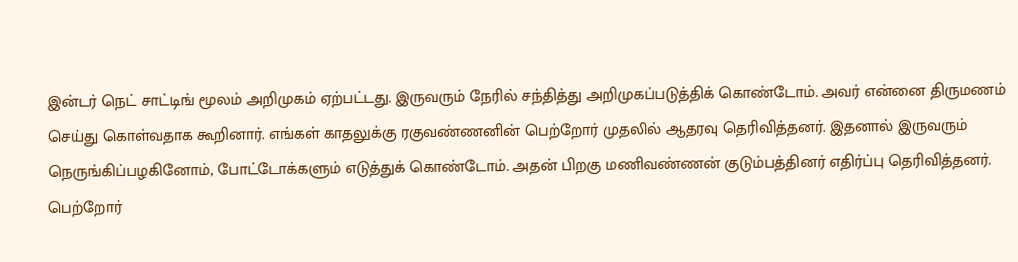இன்டர் நெட் சாட்டிங் மூலம் அறிமுகம் ஏற்பட்டது. இருவரும் நேரில் சந்தித்து அறிமுகப்படுத்திக் கொண்டோம். அவர் என்னை திருமணம் செய்து கொள்வதாக கூறினார். எங்கள் காதலுக்கு ரகுவண்ணனின் பெற்றோர் முதலில் ஆதரவு தெரிவித்தனர். இதனால் இருவரும் நெருங்கிப்பழகினோம், போட்டோக்களும் எடுத்துக் கொண்டோம். அதன் பிறகு மணிவண்ணன் குடும்பத்தினர் எதிர்ப்பு தெரிவித்தனர்.
பெற்றோர்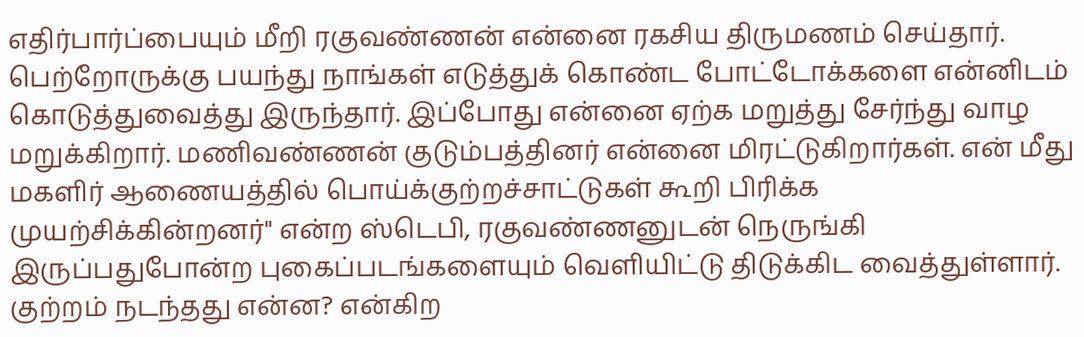எதிர்பார்ப்பையும் மீறி ரகுவண்ணன் என்னை ரகசிய திருமணம் செய்தார். பெற்றோருக்கு பயந்து நாங்கள் எடுத்துக் கொண்ட போட்டோக்களை என்னிடம் கொடுத்துவைத்து இருந்தார். இப்போது என்னை ஏற்க மறுத்து சேர்ந்து வாழ மறுக்கிறார். மணிவண்ணன் குடும்பத்தினர் என்னை மிரட்டுகிறார்கள். என் மீது மகளிர் ஆணையத்தில் பொய்க்குற்றச்சாட்டுகள் கூறி பிரிக்க முயற்சிக்கின்றனர்" என்ற ஸ்டெபி, ரகுவண்ணனுடன் நெருங்கி இருப்பதுபோன்ற புகைப்படங்களையும் வெளியிட்டு திடுக்கிட வைத்துள்ளார்.
குற்றம் நடந்தது என்ன? என்கிற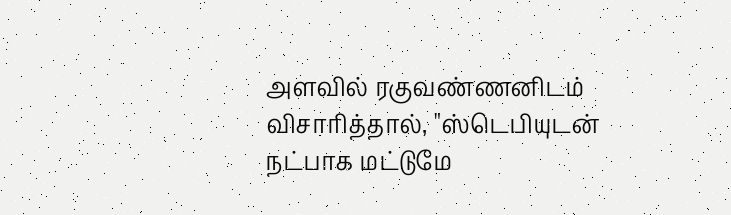அளவில் ரகுவண்ணனிடம் விசாரித்தால், "ஸ்டெபியுடன் நட்பாக மட்டுமே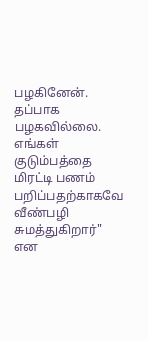பழகினேன். தப்பாக பழகவில்லை. எங்கள் குடும்பத்தை மிரட்டி பணம் பறிப்பதற்காகவே வீண்பழி சுமத்துகிறார்" என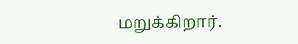மறுக்கிறார்.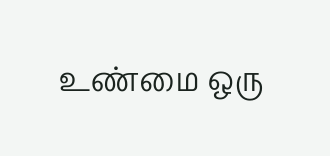உண்மை ஒரு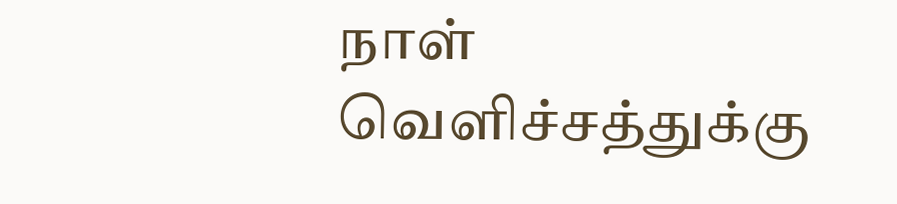நாள் வெளிச்சத்துக்கு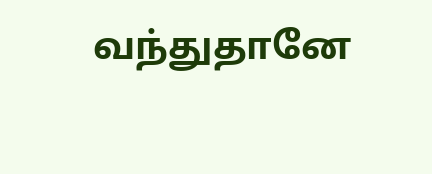வந்துதானே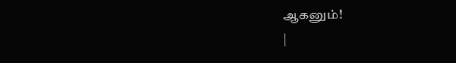ஆகனும்!
|